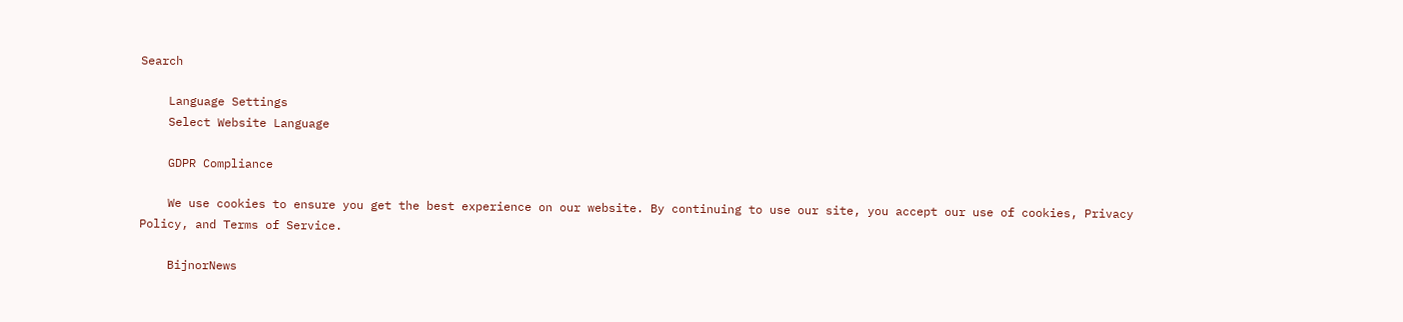Search

    Language Settings
    Select Website Language

    GDPR Compliance

    We use cookies to ensure you get the best experience on our website. By continuing to use our site, you accept our use of cookies, Privacy Policy, and Terms of Service.

    BijnorNews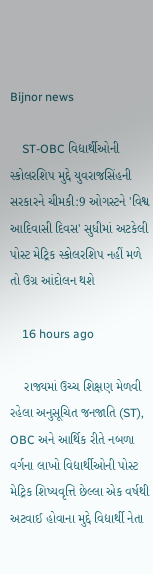Bijnor news

    ST-OBC વિદ્યાર્થીઓની સ્કોલરશિપ મુદ્દે યુવરાજસિંહની સરકારને ચીમકી:9 ઓગસ્ટને 'વિશ્વ આદિવાસી દિવસ' સુધીમાં અટકેલી પોસ્ટ મેટ્રિક સ્કોલરશિપ નહીં મળે તો ઉગ્ર આંદોલન થશે

    16 hours ago

    રાજ્યમાં ઉચ્ચ શિક્ષણ મેળવી રહેલા અનુસૂચિત જનજાતિ (ST), OBC અને આર્થિક રીતે નબળા વર્ગના લાખો વિદ્યાર્થીઓની પોસ્ટ મેટ્રિક શિષ્યવૃત્તિ છેલ્લા એક વર્ષથી અટવાઈ હોવાના મુદ્દે વિદ્યાર્થી નેતા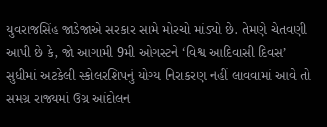યુવરાજસિંહ જાડેજાએ સરકાર સામે મોરચો માંડ્યો છે. તેમણે ચેતવણી આપી છે કે, જો આગામી 9મી ઓગસ્ટને ‘વિશ્વ આદિવાસી દિવસ’ સુધીમાં અટકેલી સ્કોલરશિપનું યોગ્ય નિરાકરણ નહીં લાવવામાં આવે તો સમગ્ર રાજ્યમાં ઉગ્ર આંદોલન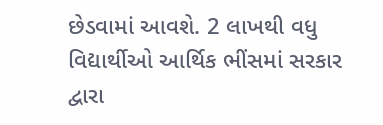છેડવામાં આવશે. 2 લાખથી વધુ વિદ્યાર્થીઓ આર્થિક ભીંસમાં સરકાર દ્વારા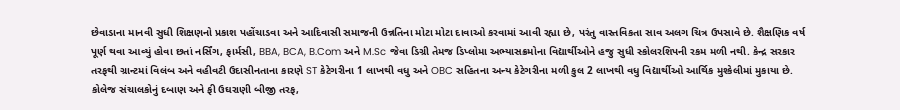છેવાડાના માનવી સુધી શિક્ષણનો પ્રકાશ પહોંચાડવા અને આદિવાસી સમાજની ઉન્નતિના મોટા મોટા દાવાઓ કરવામાં આવી રહ્યા છે, પરંતુ વાસ્તવિકતા સાવ અલગ ચિત્ર ઉપસાવે છે. શૈક્ષણિક વર્ષ પૂર્ણ થવા આવ્યું હોવા છતાં નર્સિંગ, ફાર્મસી, BBA, BCA, B.Com અને M.Sc જેવા ડિગ્રી તેમજ ડિપ્લોમા અભ્યાસક્રમોના વિદ્યાર્થીઓને હજુ સુધી સ્કોલરશિપની રકમ મળી નથી. કેન્દ્ર સરકાર તરફથી ગ્રાન્ટમાં વિલંબ અને વહીવટી ઉદાસીનતાના કારણે ST કેટેગરીના 1 લાખથી વધુ અને OBC સહિતના અન્ય કેટેગરીના મળી કુલ 2 લાખથી વધુ વિદ્યાર્થીઓ આર્થિક મુશ્કેલીમાં મુકાયા છે. કોલેજ સંચાલકોનું દબાણ અને ફી ઉઘરાણી બીજી તરફ,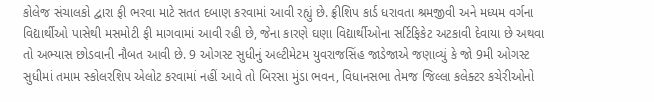કોલેજ સંચાલકો દ્વારા ફી ભરવા માટે સતત દબાણ કરવામાં આવી રહ્યું છે. ફ્રીશિપ કાર્ડ ધરાવતા શ્રમજીવી અને મધ્યમ વર્ગના વિદ્યાર્થીઓ પાસેથી મસમોટી ફી માગવામાં આવી રહી છે, જેના કારણે ઘણા વિદ્યાર્થીઓના સર્ટિફિકેટ અટકાવી દેવાયા છે અથવા તો અભ્યાસ છોડવાની નૌબત આવી છે. 9 ઓગસ્ટ સુધીનું અલ્ટીમેટમ યુવરાજસિંહ જાડેજાએ જણાવ્યું કે જો 9મી ઓગસ્ટ સુધીમાં તમામ સ્કોલરશિપ એલોટ કરવામાં નહીં આવે તો બિરસા મુંડા ભવન, વિધાનસભા તેમજ જિલ્લા કલેક્ટર કચેરીઓનો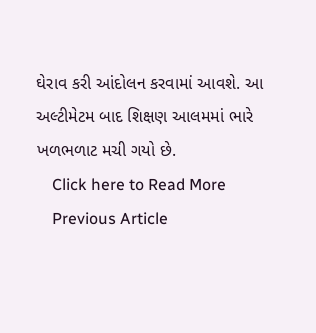ઘેરાવ કરી આંદોલન કરવામાં આવશે. આ અલ્ટીમેટમ બાદ શિક્ષણ આલમમાં ભારે ખળભળાટ મચી ગયો છે.
    Click here to Read More
    Previous Article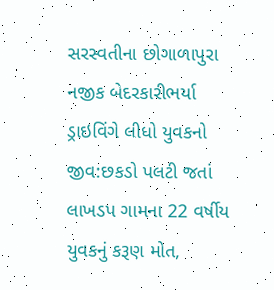સરસ્વતીના છોગાળાપુરા નજીક બેદરકારીભર્યા ડ્રાઇવિંગે લીધો યુવકનો જીવ:છકડો પલટી જતાં લાખડપ ગામના 22 વર્ષીય યુવકનું કરૂણ મોત,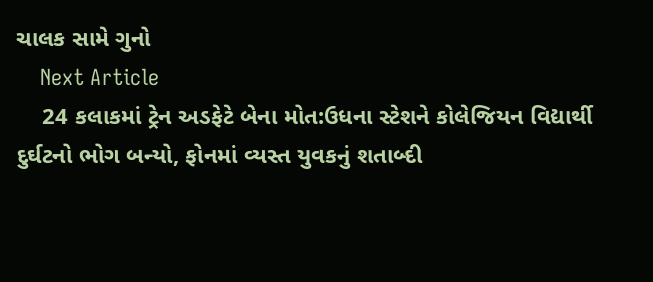ચાલક સામે ગુનો
    Next Article
    24 કલાકમાં ટ્રેન અડફેટે બેના મોત:ઉધના સ્ટેશને કોલેજિયન વિદ્યાર્થી દુર્ઘટનો ભોગ બન્યો, ફોનમાં વ્યસ્ત યુવકનું શતાબ્દી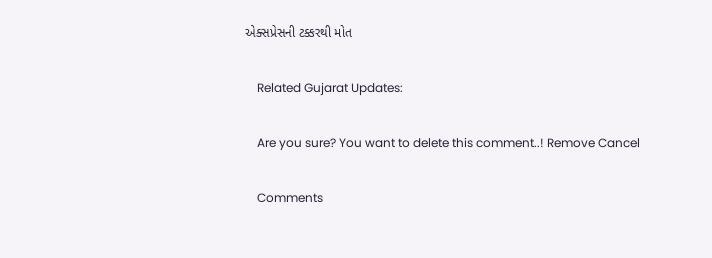એક્સપ્રેસની ટક્કરથી મોત

    Related Gujarat Updates:

    Are you sure? You want to delete this comment..! Remove Cancel

    Comments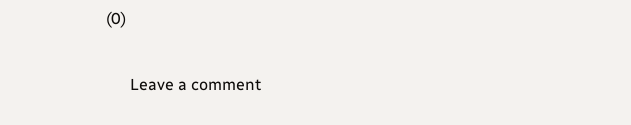(0)

      Leave a comment